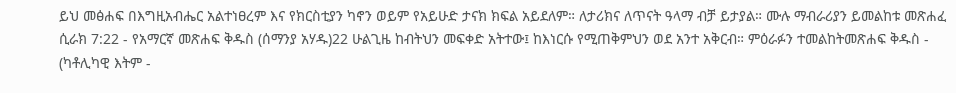ይህ መፅሐፍ በእግዚአብሔር አልተነፀረም እና የክርስቲያን ካኖን ወይም የአይሁድ ታናክ ክፍል አይደለም። ለታሪክና ለጥናት ዓላማ ብቻ ይታያል። ሙሉ ማብራሪያን ይመልከቱ መጽሐፈ ሲራክ 7:22 - የአማርኛ መጽሐፍ ቅዱስ (ሰማንያ አሃዱ)22 ሁልጊዜ ከብትህን መፍቀድ አትተው፤ ከእነርሱ የሚጠቅምህን ወደ አንተ አቅርብ። ምዕራፉን ተመልከትመጽሐፍ ቅዱስ - (ካቶሊካዊ እትም -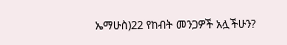ኤማሁስ)22 የከብት መንጋዎች አሏችሁን?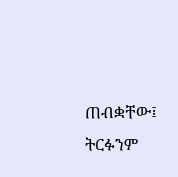ጠብቋቸው፤ ትርፉንም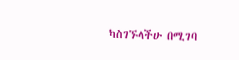ካስገኙላችሁ በሚገባ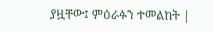ያዟቸው፤ ምዕራፉን ተመልከት |